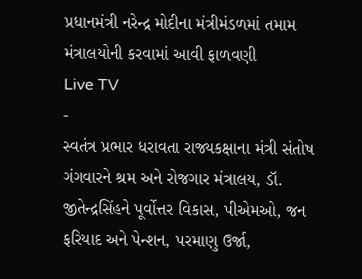પ્રધાનમંત્રી નરેન્દ્ર મોદીના મંત્રીમંડળમાં તમામ મંત્રાલયોની કરવામાં આવી ફાળવણી
Live TV
-
સ્વતંત્ર પ્રભાર ધરાવતા રાજ્યકક્ષાના મંત્રી સંતોષ ગંગવારને શ્રમ અને રોજગાર મંત્રાલય, ડૉ. જીતેન્દ્રસિંહને પૂર્વોત્તર વિકાસ, પીએમઓ, જન ફરિયાદ અને પેન્શન, પરમાણુ ઉર્જા,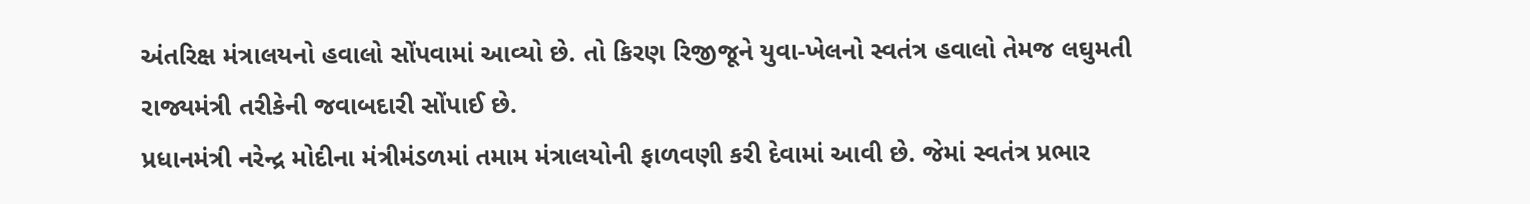અંતરિક્ષ મંત્રાલયનો હવાલો સોંપવામાં આવ્યો છે. તો કિરણ રિજીજૂને યુવા-ખેલનો સ્વતંત્ર હવાલો તેમજ લઘુમતી રાજ્યમંત્રી તરીકેની જવાબદારી સોંપાઈ છે.
પ્રધાનમંત્રી નરેન્દ્ર મોદીના મંત્રીમંડળમાં તમામ મંત્રાલયોની ફાળવણી કરી દેવામાં આવી છે. જેમાં સ્વતંત્ર પ્રભાર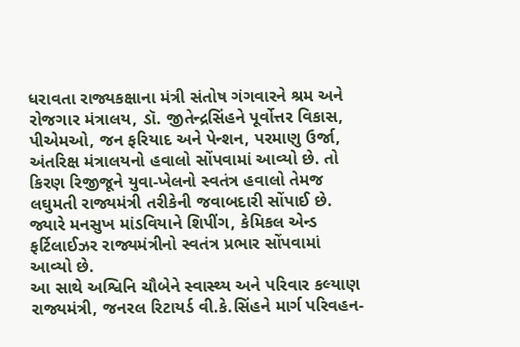ધરાવતા રાજ્યકક્ષાના મંત્રી સંતોષ ગંગવારને શ્રમ અને રોજગાર મંત્રાલય, ડૉ. જીતેન્દ્રસિંહને પૂર્વોત્તર વિકાસ, પીએમઓ, જન ફરિયાદ અને પેન્શન, પરમાણુ ઉર્જા, અંતરિક્ષ મંત્રાલયનો હવાલો સોંપવામાં આવ્યો છે. તો કિરણ રિજીજૂને યુવા-ખેલનો સ્વતંત્ર હવાલો તેમજ લઘુમતી રાજ્યમંત્રી તરીકેની જવાબદારી સોંપાઈ છે. જ્યારે મનસુખ માંડવિયાને શિપીંગ, કેમિકલ એન્ડ ફર્ટિલાઈઝર રાજ્યમંત્રીનો સ્વતંત્ર પ્રભાર સોંપવામાં આવ્યો છે.
આ સાથે અશ્વિનિ ચૌબેને સ્વાસ્થ્ય અને પરિવાર કલ્યાણ રાજ્યમંત્રી, જનરલ રિટાયર્ડ વી.કે.સિંહને માર્ગ પરિવહન-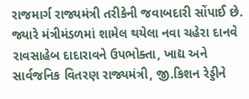રાજમાર્ગ રાજ્યમંત્રી તરીકેની જવાબદારી સોંપાઈ છે. જ્યારે મંત્રીમંડળમાં શામેલ થયેલા નવા ચહેરા દાનવે રાવસાહેબ દાદારાવને ઉપભોક્તા, ખાદ્ય અને સાર્વજનિક વિતરણ રાજ્યમંત્રી, જી.કિશન રેડ્ડીને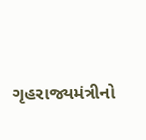ગૃહરાજ્યમંત્રીનો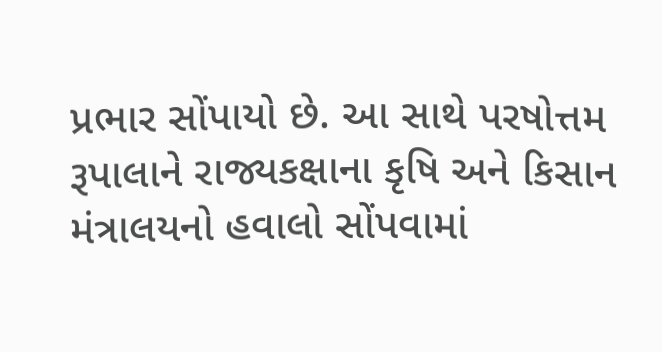પ્રભાર સોંપાયો છે. આ સાથે પરષોત્તમ રૂપાલાને રાજ્યકક્ષાના કૃષિ અને કિસાન મંત્રાલયનો હવાલો સોંપવામાં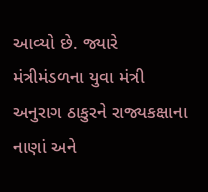આવ્યો છે. જ્યારે મંત્રીમંડળના યુવા મંત્રી અનુરાગ ઠાકુરને રાજ્યકક્ષાના નાણાં અને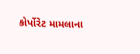કોર્પોરેટ મામલાના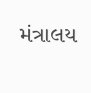મંત્રાલય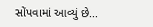સોંપવામાં આવ્યું છે...